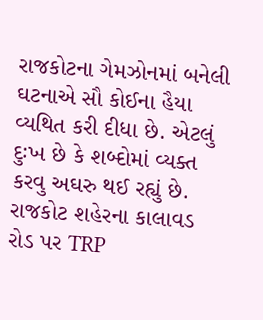રાજકોટના ગેમઝોનમાં બનેલી ઘટનાએ સૌ કોઈના હૈયા વ્યથિત કરી દીધા છે. એટલું દુઃખ છે કે શબ્દોમાં વ્યક્ત કરવુ અઘરુ થઈ રહ્યું છે. રાજકોટ શહેરના કાલાવડ રોડ પર TRP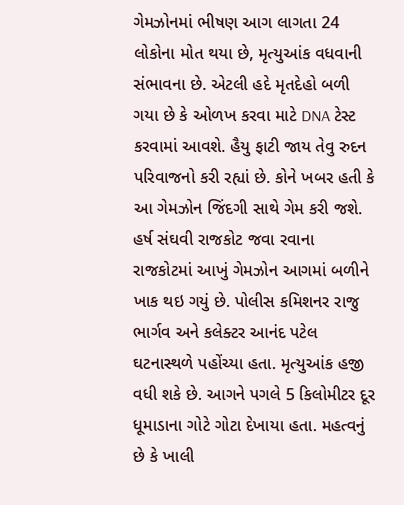ગેમઝોનમાં ભીષણ આગ લાગતા 24 લોકોના મોત થયા છે, મૃત્યુઆંક વધવાની સંભાવના છે. એટલી હદે મૃતદેહો બળી ગયા છે કે ઓળખ કરવા માટે DNA ટેસ્ટ કરવામાં આવશે. હૈયુ ફાટી જાય તેવુ રુદન પરિવાજનો કરી રહ્યાં છે. કોને ખબર હતી કે આ ગેમઝોન જિંદગી સાથે ગેમ કરી જશે.
હર્ષ સંઘવી રાજકોટ જવા રવાના
રાજકોટમાં આખું ગેમઝોન આગમાં બળીને ખાક થઇ ગયું છે. પોલીસ કમિશનર રાજુ ભાર્ગવ અને કલેક્ટર આનંદ પટેલ ઘટનાસ્થળે પહોંચ્યા હતા. મૃત્યુઆંક હજી વધી શકે છે. આગને પગલે 5 કિલોમીટર દૂર ધૂમાડાના ગોટે ગોટા દેખાયા હતા. મહત્વનું છે કે ખાલી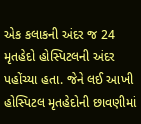એક કલાકની અંદર જ 24 મૃતહેદો હોસ્પિટલની અંદર પહોંચ્યા હતા. જેને લઈ આખી હોસ્પિટલ મૃતહેદોની છાવણીમાં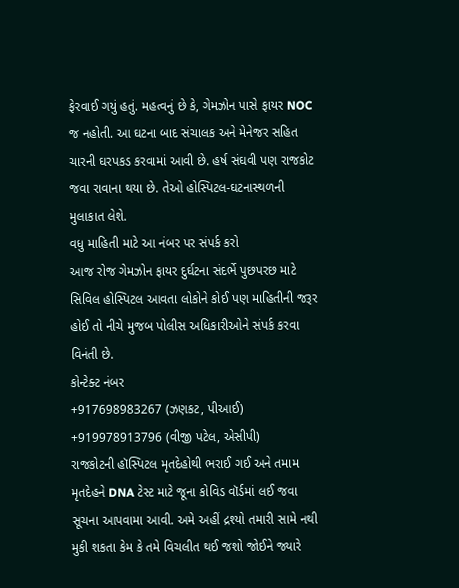ફેરવાઈ ગયું હતું. મહત્વનું છે કે, ગેમઝોન પાસે ફાયર NOC જ નહોતી. આ ઘટના બાદ સંચાલક અને મેનેજર સહિત ચારની ઘરપકડ કરવામાં આવી છે. હર્ષ સંઘવી પણ રાજકોટ જવા રાવાના થયા છે. તેઓ હોસ્પિટલ-ઘટનાસ્થળની મુલાકાત લેશે.
વધુ માહિતી માટે આ નંબર પર સંપર્ક કરો
આજ રોજ ગેમઝોન ફાયર દુર્ઘટના સંદર્ભે પુછપરછ માટે સિવિલ હોસ્પિટલ આવતા લોકોને કોઈ પણ માહિતીની જરૂર હોઈ તો નીચે મુજબ પોલીસ અધિકારીઓને સંપર્ક કરવા વિનંતી છે.
કોન્ટેક્ટ નંબર
+917698983267 (ઝણકટ, પીઆઈ)
+919978913796 (વીજી પટેલ, એસીપી)
રાજકોટની હૉસ્પિટલ મૃતદેહોથી ભરાઈ ગઈ અને તમામ મૃતદેહને DNA ટેસ્ટ માટે જૂના કોવિડ વૉર્ડમાં લઈ જવા સૂચના આપવામા આવી. અમે અહીં દ્રશ્યો તમારી સામે નથી મુકી શકતા કેમ કે તમે વિચલીત થઈ જશો જોઈને જ્યારે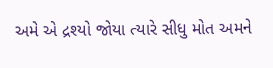અમે એ દ્રશ્યો જોયા ત્યારે સીધુ મોત અમને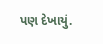પણ દેખાયું.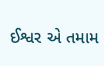ઈશ્વર એ તમામ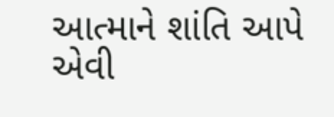આત્માને શાંતિ આપે એવી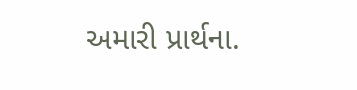અમારી પ્રાર્થના.